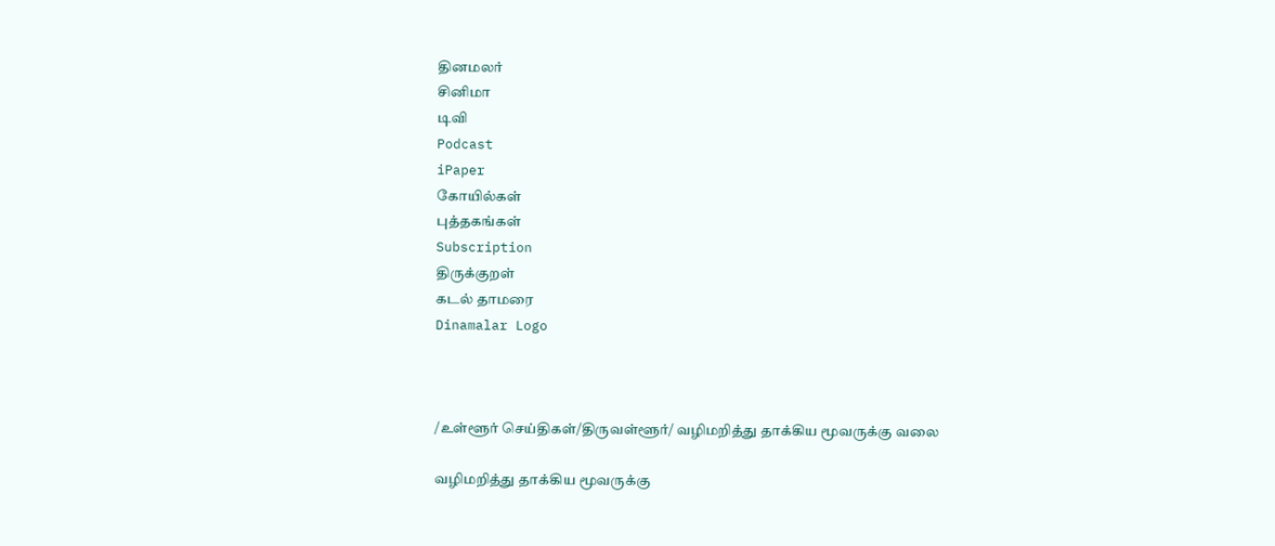தினமலர்
சினிமா
டிவி
Podcast
iPaper
கோயில்கள்
புத்தகங்கள்
Subscription
திருக்குறள்
கடல் தாமரை
Dinamalar Logo



/உள்ளூர் செய்திகள்/திருவள்ளூர்/ வழிமறித்து தாக்கிய மூவருக்கு வலை

வழிமறித்து தாக்கிய மூவருக்கு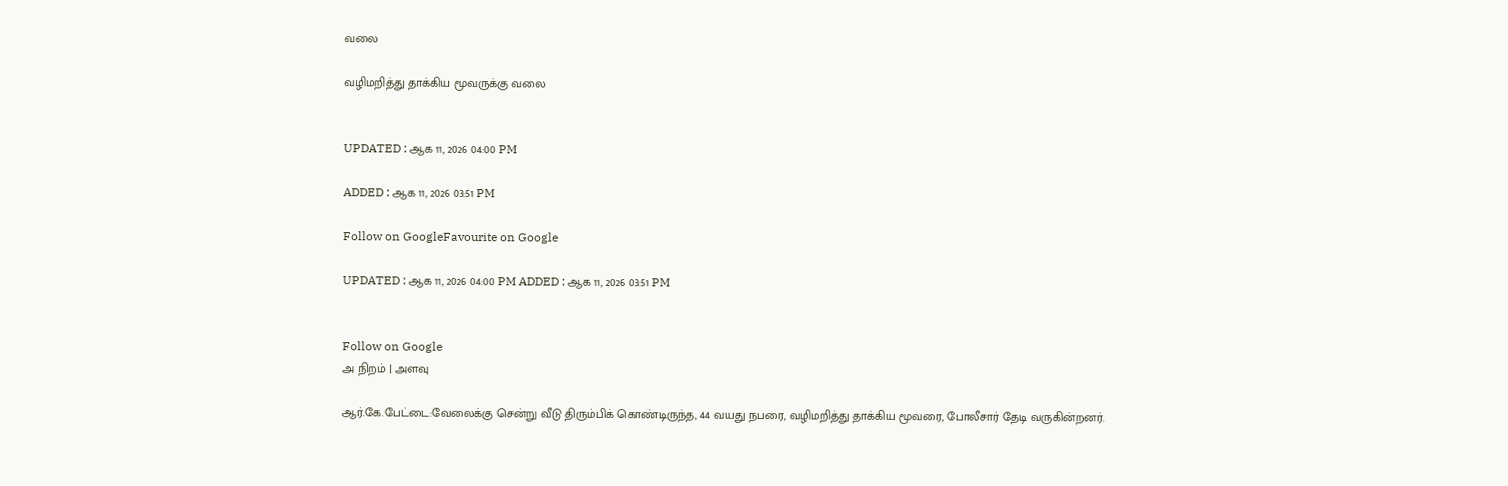வலை

வழிமறித்து தாக்கிய மூவருக்கு வலை


UPDATED : ஆக 11, 2026 04:00 PM

ADDED : ஆக 11, 2026 03:51 PM

Follow on GoogleFavourite on Google

UPDATED : ஆக 11, 2026 04:00 PM ADDED : ஆக 11, 2026 03:51 PM


Follow on Google
அ நிறம் | அளவு

ஆர்.கே.பேட்டை:வேலைக்கு சென்று வீடு திரும்பிக் கொண்டிருந்த, 44 வயது நபரை, வழிமறித்து தாக்கிய மூவரை, போலீசார் தேடி வருகின்றனர்.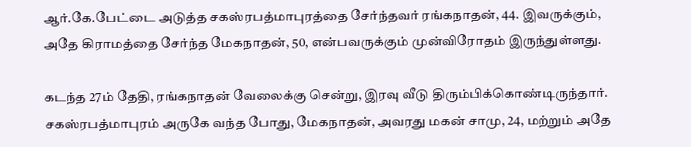ஆர்.கே.பேட்டை அடுத்த சகஸ்ரபத்மாபுரத்தை சேர்ந்தவர் ரங்கநாதன், 44. இவருக்கும், அதே கிராமத்தை சேர்ந்த மேகநாதன், 50, என்பவருக்கும் முன்விரோதம் இருந்துள்ளது.

கடந்த 27ம் தேதி, ரங்கநாதன் வேலைக்கு சென்று, இரவு வீடு திரும்பிக்கொண்டிருந்தார். சகஸ்ரபத்மாபுரம் அருகே வந்த போது, மேகநாதன், அவரது மகன் சாமு, 24, மற்றும் அதே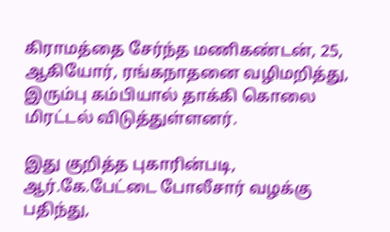கிராமத்தை சேர்ந்த மணிகண்டன், 25, ஆகியோர், ரங்கநாதனை வழிமறித்து, இரும்பு கம்பியால் தாக்கி கொலை மிரட்டல் விடுத்துள்ளனர்.

இது குறித்த புகாரின்படி, ஆர்.கே.பேட்டை போலீசார் வழக்கு பதிந்து,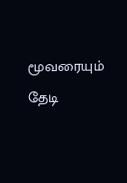மூவரையும் தேடி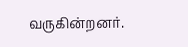வருகின்றனர்.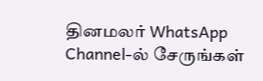தினமலர் WhatsApp Channel-ல் சேருங்கள்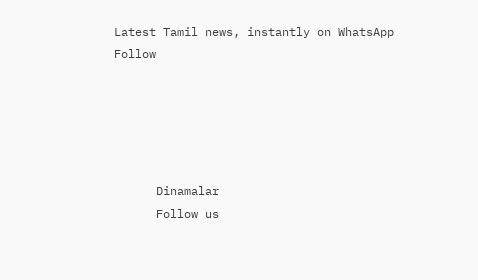Latest Tamil news, instantly on WhatsApp
Follow





      Dinamalar
      Follow us